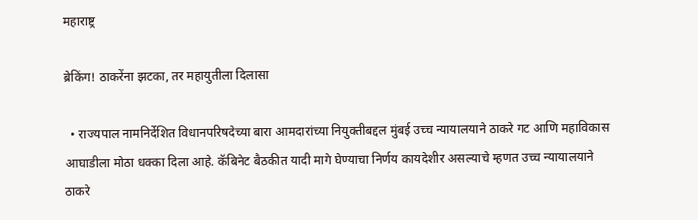महाराष्ट्र

ब्रेकिंग! ठाकरेंना झटका, तर महायुतीला दिलासा

  • राज्यपाल नामनिर्देशित विधानपरिषदेच्या बारा आमदारांच्या नियुक्तीबद्दल मुंबई उच्च न्यायालयाने ठाकरे गट आणि महाविकास आघाडीला मोठा धक्का दिला आहे. कॅबिनेट बैठकीत यादी मागे घेण्याचा निर्णय कायदेशीर असल्याचे म्हणत उच्च न्यायालयाने ठाकरे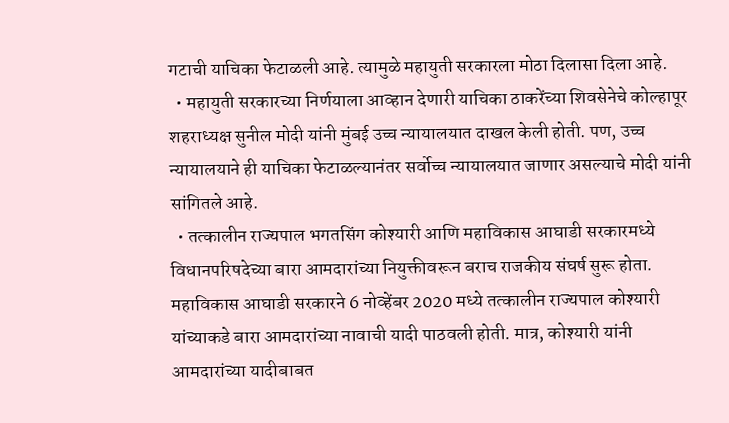गटाची याचिका फेटाळली आहे. त्यामुळे महायुती सरकारला मोठा दिलासा दिला आहे.
  • महायुती सरकारच्या निर्णयाला आव्हान देणारी याचिका ठाकरेंच्या शिवसेनेचे कोल्हापूर शहराध्यक्ष सुनील मोदी यांनी मुंबई उच्च न्यायालयात दाखल केली होती. पण, उच्च न्यायालयाने ही याचिका फेटाळल्यानंतर सर्वोच्च न्यायालयात जाणार असल्याचे मोदी यांनी सांगितले आहे.
  • तत्कालीन राज्यपाल भगतसिंग कोश्यारी आणि महाविकास आघाडी सरकारमध्ये विधानपरिषदेच्या बारा आमदारांच्या नियुक्तीवरून बराच राजकीय संघर्ष सुरू होता. महाविकास आघाडी सरकारने 6 नोव्हेंबर 2020 मध्ये तत्कालीन राज्यपाल कोश्यारी यांच्याकडे बारा आमदारांच्या नावाची यादी पाठवली होती. मात्र, कोश्यारी यांनी आमदारांच्या यादीबाबत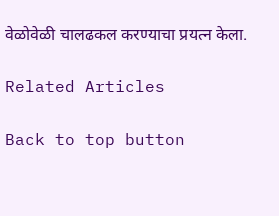वेळोवेळी चालढकल करण्याचा प्रयत्न केला.

Related Articles

Back to top button